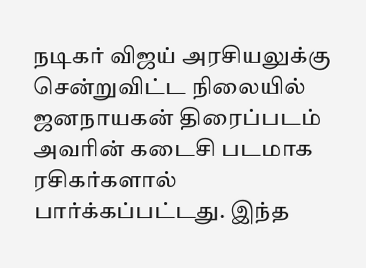நடிகர் விஜய் அரசியலுக்கு சென்றுவிட்ட நிலையில் ஜனநாயகன் திரைப்படம் அவரின் கடைசி படமாக ரசிகர்களால் பார்க்கப்பட்டது. இந்த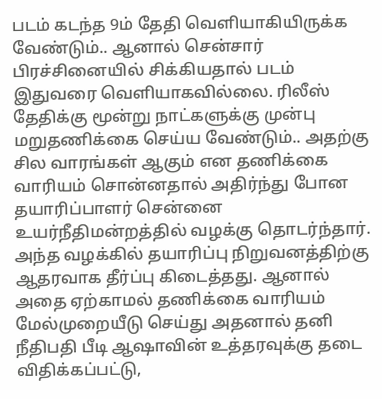படம் கடந்த 9ம் தேதி வெளியாகியிருக்க வேண்டும்.. ஆனால் சென்சார் பிரச்சினையில் சிக்கியதால் படம் இதுவரை வெளியாகவில்லை. ரிலீஸ் தேதிக்கு மூன்று நாட்களுக்கு முன்பு மறுதணிக்கை செய்ய வேண்டும்.. அதற்கு சில வாரங்கள் ஆகும் என தணிக்கை வாரியம் சொன்னதால் அதிர்ந்து போன தயாரிப்பாளர் சென்னை உயர்நீதிமன்றத்தில் வழக்கு தொடர்ந்தார்.
அந்த வழக்கில் தயாரிப்பு நிறுவனத்திற்கு ஆதரவாக தீர்ப்பு கிடைத்தது. ஆனால் அதை ஏற்காமல் தணிக்கை வாரியம் மேல்முறையீடு செய்து அதனால் தனி நீதிபதி பீடி ஆஷாவின் உத்தரவுக்கு தடை விதிக்கப்பட்டு,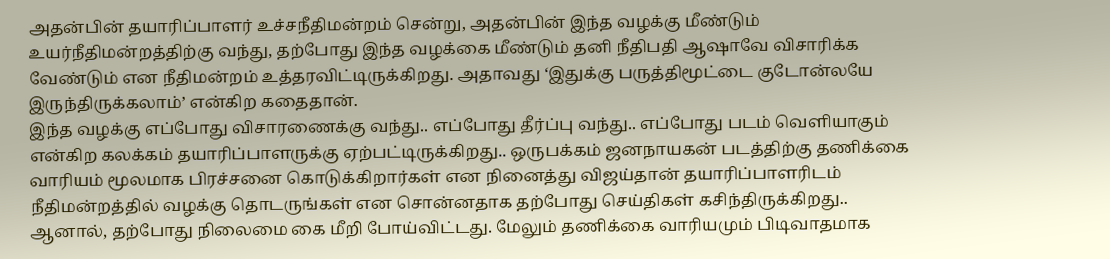அதன்பின் தயாரிப்பாளர் உச்சநீதிமன்றம் சென்று, அதன்பின் இந்த வழக்கு மீண்டும் உயர்நீதிமன்றத்திற்கு வந்து, தற்போது இந்த வழக்கை மீண்டும் தனி நீதிபதி ஆஷாவே விசாரிக்க வேண்டும் என நீதிமன்றம் உத்தரவிட்டிருக்கிறது. அதாவது ‘இதுக்கு பருத்திமூட்டை குடோன்லயே இருந்திருக்கலாம்’ என்கிற கதைதான்.
இந்த வழக்கு எப்போது விசாரணைக்கு வந்து.. எப்போது தீர்ப்பு வந்து.. எப்போது படம் வெளியாகும் என்கிற கலக்கம் தயாரிப்பாளருக்கு ஏற்பட்டிருக்கிறது.. ஒருபக்கம் ஜனநாயகன் படத்திற்கு தணிக்கை வாரியம் மூலமாக பிரச்சனை கொடுக்கிறார்கள் என நினைத்து விஜய்தான் தயாரிப்பாளரிடம் நீதிமன்றத்தில் வழக்கு தொடருங்கள் என சொன்னதாக தற்போது செய்திகள் கசிந்திருக்கிறது..
ஆனால், தற்போது நிலைமை கை மீறி போய்விட்டது. மேலும் தணிக்கை வாரியமும் பிடிவாதமாக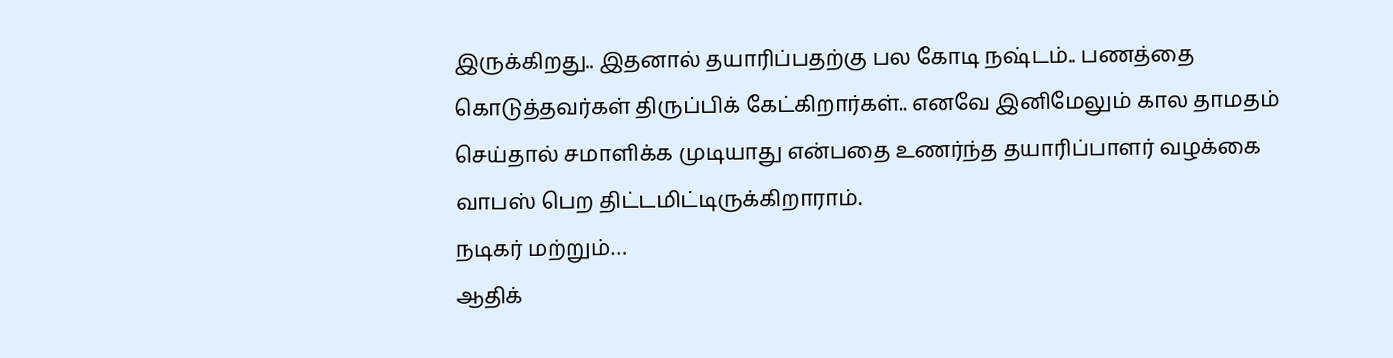இருக்கிறது.. இதனால் தயாரிப்பதற்கு பல கோடி நஷ்டம்.. பணத்தை கொடுத்தவர்கள் திருப்பிக் கேட்கிறார்கள்.. எனவே இனிமேலும் கால தாமதம் செய்தால் சமாளிக்க முடியாது என்பதை உணர்ந்த தயாரிப்பாளர் வழக்கை வாபஸ் பெற திட்டமிட்டிருக்கிறாராம்.
நடிகர் மற்றும்…
ஆதிக்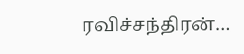ரவிச்சந்திரன்…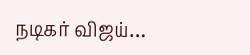நடிகர் விஜய்…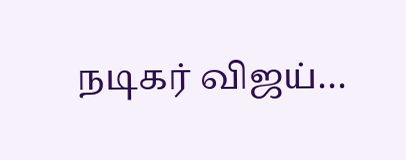நடிகர் விஜய்…